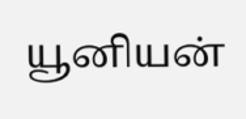யூனியன்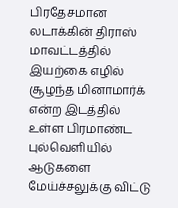பிரதேசமான லடாக்கின் திராஸ் மாவட்டத்தில் இயற்கை எழில் சூழந்த மினாமார்க் என்ற இடத்தில் உள்ள பிரமாண்ட புல்வெளியில் ஆடுகளை மேய்ச்சலுக்கு விட்டு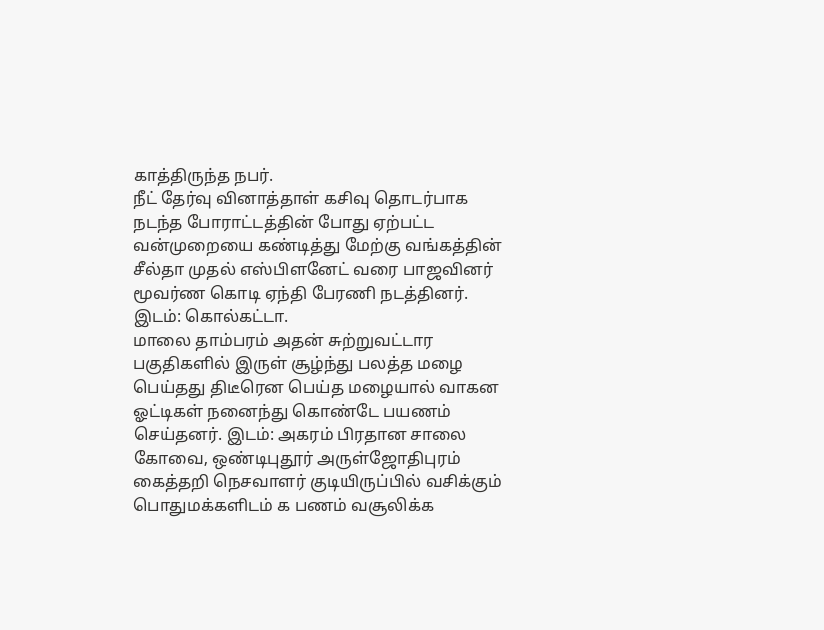காத்திருந்த நபர்.
நீட் தேர்வு வினாத்தாள் கசிவு தொடர்பாக நடந்த போராட்டத்தின் போது ஏற்பட்ட வன்முறையை கண்டித்து மேற்கு வங்கத்தின் சீல்தா முதல் எஸ்பிளனேட் வரை பாஜவினர் மூவர்ண கொடி ஏந்தி பேரணி நடத்தினர். இடம்: கொல்கட்டா.
மாலை தாம்பரம் அதன் சுற்றுவட்டார பகுதிகளில் இருள் சூழ்ந்து பலத்த மழை பெய்தது திடீரென பெய்த மழையால் வாகன ஓட்டிகள் நனைந்து கொண்டே பயணம் செய்தனர். இடம்: அகரம் பிரதான சாலை
கோவை, ஒண்டிபுதூர் அருள்ஜோதிபுரம் கைத்தறி நெசவாளர் குடியிருப்பில் வசிக்கும் பொதுமக்களிடம் க பணம் வசூலிக்க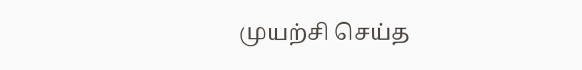முயற்சி செய்த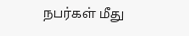நபர்கள் மீது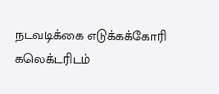நடவடிக்கை எடுக்கக்கோரி கலெக்டரிடம்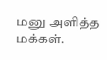மனு அளித்த மக்கள்.